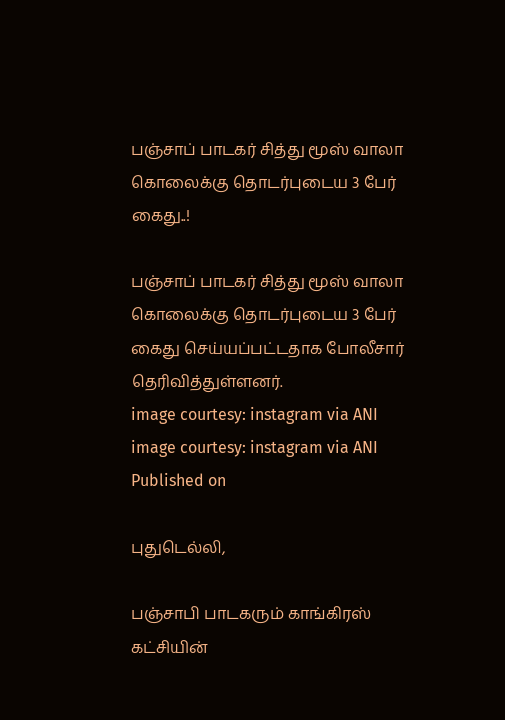பஞ்சாப் பாடகர் சித்து மூஸ் வாலா கொலைக்கு தொடர்புடைய 3 பேர் கைது..!

பஞ்சாப் பாடகர் சித்து மூஸ் வாலா கொலைக்கு தொடர்புடைய 3 பேர் கைது செய்யப்பட்டதாக போலீசார் தெரிவித்துள்ளனர்.
image courtesy: instagram via ANI
image courtesy: instagram via ANI
Published on

புதுடெல்லி,

பஞ்சாபி பாடகரும் காங்கிரஸ் கட்சியின்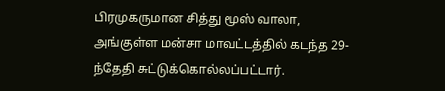பிரமுகருமான சித்து மூஸ் வாலா, அங்குள்ள மன்சா மாவட்டத்தில் கடந்த 29-ந்தேதி சுட்டுக்கொல்லப்பட்டார்.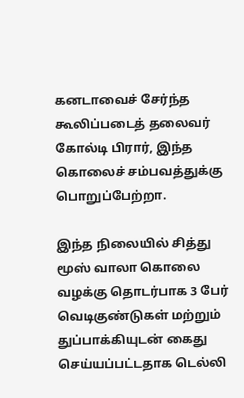கனடாவைச் சேர்ந்த கூலிப்படைத் தலைவர் கோல்டி பிரார், இந்த கொலைச் சம்பவத்துக்கு பொறுப்பேற்றா.

இந்த நிலையில் சித்து மூஸ் வாலா கொலை வழக்கு தொடர்பாக 3 பேர் வெடிகுண்டுகள் மற்றும் துப்பாக்கியுடன் கைது செய்யப்பட்டதாக டெல்லி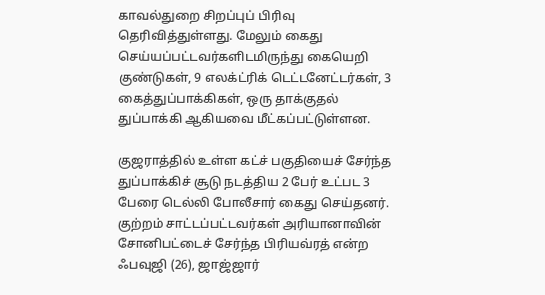காவல்துறை சிறப்புப் பிரிவு தெரிவித்துள்ளது. மேலும் கைது செய்யப்பட்டவர்களிடமிருந்து கையெறி குண்டுகள், 9 எலக்ட்ரிக் டெட்டனேட்டர்கள், 3 கைத்துப்பாக்கிகள், ஒரு தாக்குதல் துப்பாக்கி ஆகியவை மீட்கப்பட்டுள்ளன.

குஜராத்தில் உள்ள கட்ச் பகுதியைச் சேர்ந்த துப்பாக்கிச் சூடு நடத்திய 2 பேர் உட்பட 3 பேரை டெல்லி போலீசார் கைது செய்தனர். குற்றம் சாட்டப்பட்டவர்கள் அரியானாவின் சோனிபட்டைச் சேர்ந்த பிரியவ்ரத் என்ற ஃபவுஜி (26), ஜாஜ்ஜார்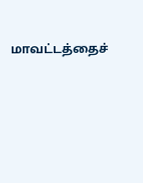மாவட்டத்தைச்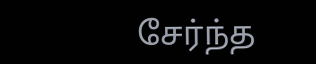சேர்ந்த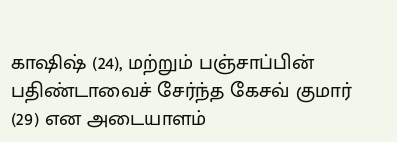காஷிஷ் (24), மற்றும் பஞ்சாப்பின் பதிண்டாவைச் சேர்ந்த கேசவ் குமார் (29) என அடையாளம்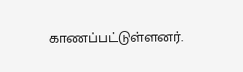காணப்பட்டுள்ளனர்.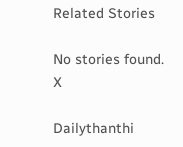Related Stories

No stories found.
X

Dailythanthi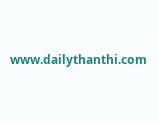www.dailythanthi.com